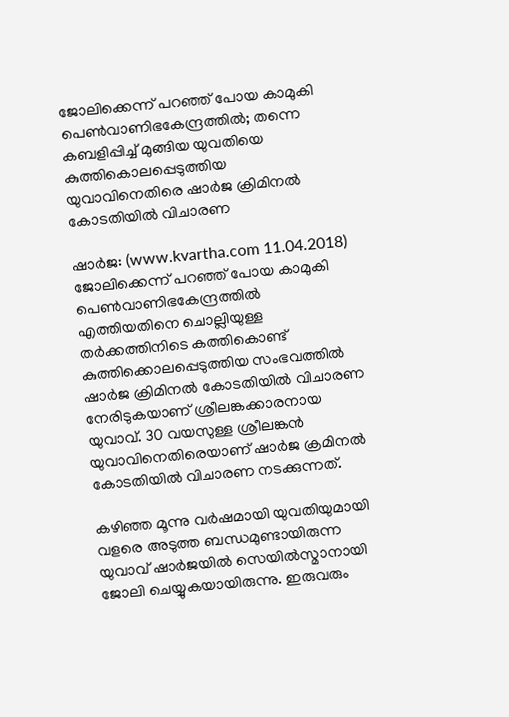ജോലിക്കെന്ന് പറഞ്ഞ് പോയ കാമുകി പെണ്‍വാണിഭകേന്ദ്രത്തില്‍; തന്നെ കബളിപ്പിച്ച് മുങ്ങിയ യുവതിയെ കുത്തികൊലപ്പെടുത്തിയ യുവാവിനെതിരെ ഷാര്‍ജ ക്രിമിനല്‍ കോടതിയില്‍ വിചാരണ

ഷാര്‍ജ: (www.kvartha.com 11.04.2018) ജോലിക്കെന്ന് പറഞ്ഞ് പോയ കാമുകി പെണ്‍വാണിഭകേന്ദ്രത്തില്‍ എത്തിയതിനെ ചൊല്ലിയുള്ള തര്‍ക്കത്തിനിടെ കത്തികൊണ്ട് കുത്തിക്കൊലപ്പെടുത്തിയ സംഭവത്തില്‍ ഷാര്‍ജ ക്രിമിനല്‍ കോടതിയില്‍ വിചാരണ നേരിടുകയാണ് ശ്രീലങ്കക്കാരനായ യുവാവ്. 30 വയസുള്ള ശ്രീലങ്കന്‍ യുവാവിനെതിരെയാണ് ഷാര്‍ജ ക്രമിനല്‍ കോടതിയില്‍ വിചാരണ നടക്കുന്നത്.

കഴിഞ്ഞ മൂന്നു വര്‍ഷമായി യുവതിയുമായി വളരെ അടുത്ത ബന്ധമുണ്ടായിരുന്ന യുവാവ് ഷാര്‍ജയില്‍ സെയില്‍സ്മാനായി ജോലി ചെയ്യുകയായിരുന്നു. ഇരുവരും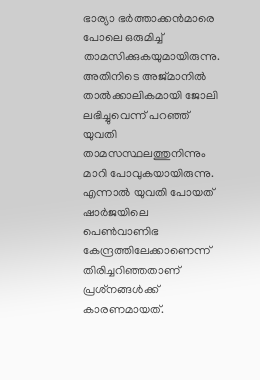ഭാര്യാ ഭര്‍ത്താക്കന്‍മാരെ പോലെ ഒരുമിച്ച് താമസിക്കുകയുമായിരുന്നു. അതിനിടെ അജ്മാനില്‍ താല്‍ക്കാലികമായി ജോലി ലഭിച്ചുവെന്ന് പറഞ്ഞ് യുവതി താമസസ്ഥലത്തുനിന്നും മാറി പോവുകയായിരുന്നു. എന്നാല്‍ യുവതി പോയത് ഷാര്‍ജയിലെ പെണ്‍വാണിഭ കേന്ദ്രത്തിലേക്കാണെന്ന് തിരിച്ചറിഞ്ഞതാണ് പ്രശ്‌നങ്ങള്‍ക്ക് കാരണമായത്.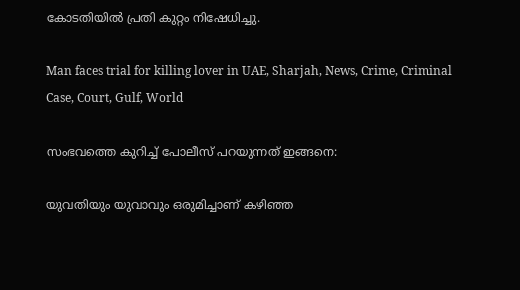കോടതിയില്‍ പ്രതി കുറ്റം നിഷേധിച്ചു.

Man faces trial for killing lover in UAE, Sharjah, News, Crime, Criminal Case, Court, Gulf, World

സംഭവത്തെ കുറിച്ച് പോലീസ് പറയുന്നത് ഇങ്ങനെ:

യുവതിയും യുവാവും ഒരുമിച്ചാണ് കഴിഞ്ഞ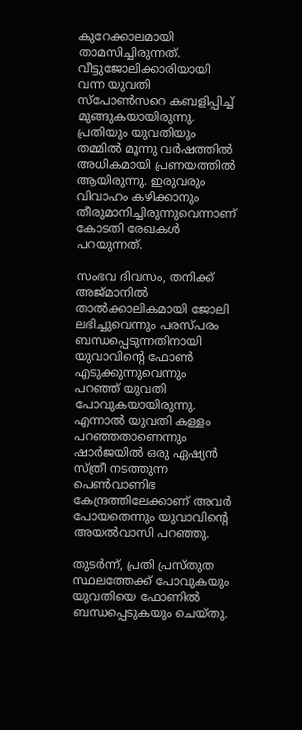കുറേക്കാലമായി താമസിച്ചിരുന്നത്. വീട്ടുജോലിക്കാരിയായി വന്ന യുവതി സ്‌പോണ്‍സറെ കബളിപ്പിച്ച് മുങ്ങുകയായിരുന്നു. പ്രതിയും യുവതിയും തമ്മില്‍ മൂന്നു വര്‍ഷത്തില്‍ അധികമായി പ്രണയത്തില്‍ ആയിരുന്നു. ഇരുവരും വിവാഹം കഴിക്കാനും തീരുമാനിച്ചിരുന്നുവെന്നാണ് കോടതി രേഖകള്‍ പറയുന്നത്.

സംഭവ ദിവസം, തനിക്ക് അജ്മാനില്‍ താല്‍ക്കാലികമായി ജോലി ലഭിച്ചുവെന്നും പരസ്പരം ബന്ധപ്പെടുന്നതിനായി യുവാവിന്റെ ഫോണ്‍ എടുക്കുന്നുവെന്നും പറഞ്ഞ് യുവതി പോവുകയായിരുന്നു. എന്നാല്‍ യുവതി കള്ളം പറഞ്ഞതാണെന്നും ഷാര്‍ജയില്‍ ഒരു ഏഷ്യന്‍ സ്ത്രീ നടത്തുന്ന പെണ്‍വാണിഭ കേന്ദ്രത്തിലേക്കാണ് അവര്‍ പോയതെന്നും യുവാവിന്റെ അയല്‍വാസി പറഞ്ഞു.

തുടര്‍ന്ന്, പ്രതി പ്രസ്തുത സ്ഥലത്തേക്ക് പോവുകയും യുവതിയെ ഫോണില്‍ ബന്ധപ്പെടുകയും ചെയ്തു.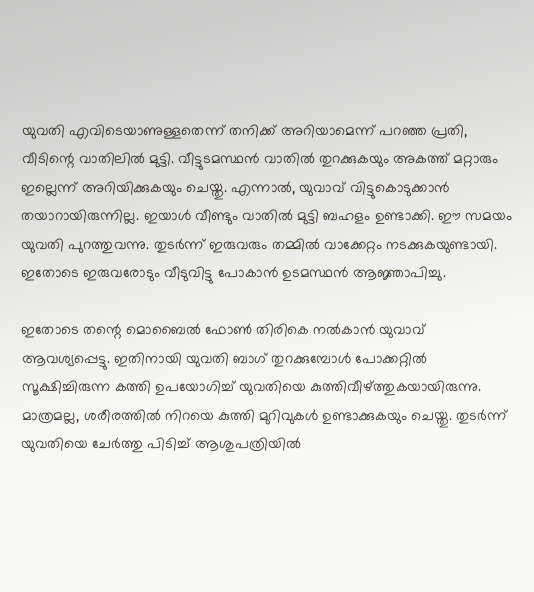യുവതി എവിടെയാണുള്ളതെന്ന് തനിക്ക് അറിയാമെന്ന് പറഞ്ഞ പ്രതി, വീടിന്റെ വാതിലില്‍ മുട്ടി. വീട്ടുടമസ്ഥന്‍ വാതില്‍ തുറക്കുകയും അകത്ത് മറ്റാരും ഇല്ലെന്ന് അറിയിക്കുകയും ചെയ്തു. എന്നാല്‍, യുവാവ് വിട്ടുകൊടുക്കാന്‍ തയാറായിരുന്നില്ല. ഇയാള്‍ വീണ്ടും വാതില്‍ മുട്ടി ബഹളം ഉണ്ടാക്കി. ഈ സമയം യുവതി പുറത്തുവന്നു. തുടര്‍ന്ന് ഇരുവരും തമ്മില്‍ വാക്കേറ്റം നടക്കുകയുണ്ടായി. ഇതോടെ ഇരുവരോടും വീടുവിട്ടു പോകാന്‍ ഉടമസ്ഥന്‍ ആജ്ഞാപിച്ചു.

ഇതോടെ തന്റെ മൊബൈല്‍ ഫോണ്‍ തിരികെ നല്‍കാന്‍ യുവാവ് ആവശ്യപ്പെട്ടു. ഇതിനായി യുവതി ബാഗ് തുറക്കുമ്പോള്‍ പോക്കറ്റില്‍ സൂക്ഷിച്ചിരുന്ന കത്തി ഉപയോഗിച്ച് യുവതിയെ കുത്തിവീഴ്ത്തുകയായിരുന്നു. മാത്രമല്ല, ശരീരത്തില്‍ നിറയെ കുത്തി മുറിവുകള്‍ ഉണ്ടാക്കുകയും ചെയ്തു. തുടര്‍ന്ന് യുവതിയെ ചേര്‍ത്തു പിടിച്ച് ആശുപത്രിയില്‍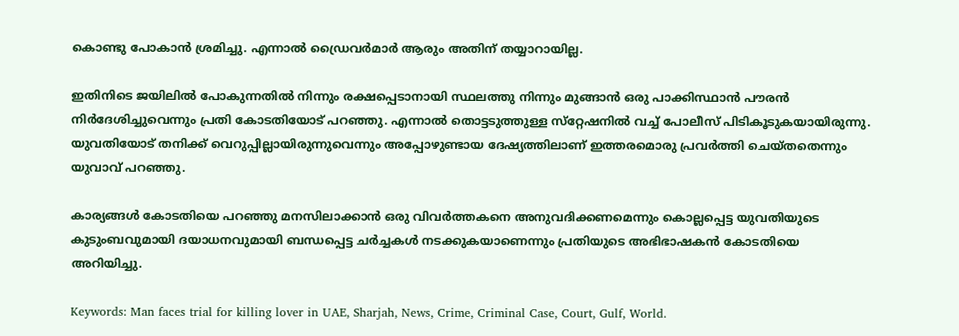കൊണ്ടു പോകാന്‍ ശ്രമിച്ചു. എന്നാല്‍ ഡ്രൈവര്‍മാര്‍ ആരും അതിന് തയ്യാറായില്ല.

ഇതിനിടെ ജയിലില്‍ പോകുന്നതില്‍ നിന്നും രക്ഷപ്പെടാനായി സ്ഥലത്തു നിന്നും മുങ്ങാന്‍ ഒരു പാക്കിസ്ഥാന്‍ പൗരന്‍ നിര്‍ദേശിച്ചുവെന്നും പ്രതി കോടതിയോട് പറഞ്ഞു. എന്നാല്‍ തൊട്ടടുത്തുള്ള സ്‌റ്റേഷനില്‍ വച്ച് പോലീസ് പിടികൂടുകയായിരുന്നു. യുവതിയോട് തനിക്ക് വെറുപ്പില്ലായിരുന്നുവെന്നും അപ്പോഴുണ്ടായ ദേഷ്യത്തിലാണ് ഇത്തരമൊരു പ്രവര്‍ത്തി ചെയ്തതെന്നും യുവാവ് പറഞ്ഞു.

കാര്യങ്ങള്‍ കോടതിയെ പറഞ്ഞു മനസിലാക്കാന്‍ ഒരു വിവര്‍ത്തകനെ അനുവദിക്കണമെന്നും കൊല്ലപ്പെട്ട യുവതിയുടെ കുടുംബവുമായി ദയാധനവുമായി ബന്ധപ്പെട്ട ചര്‍ച്ചകള്‍ നടക്കുകയാണെന്നും പ്രതിയുടെ അഭിഭാഷകന്‍ കോടതിയെ അറിയിച്ചു.

Keywords: Man faces trial for killing lover in UAE, Sharjah, News, Crime, Criminal Case, Court, Gulf, World.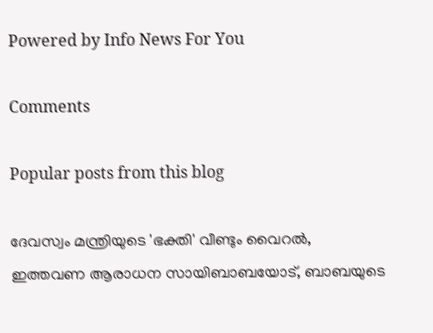Powered by Info News For You

Comments

Popular posts from this blog

ദേവസ്വം മന്ത്രിയുടെ 'ഭക്തി' വീണ്ടും വൈറല്‍, ഇത്തവണ ആരാധന സായിബാബയോട്, ബാബയുടെ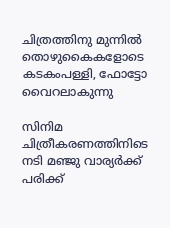ചിത്രത്തിനു മുന്നില്‍ തൊഴുകൈകളോടെ കടകംപള്ളി, ഫോട്ടോ വൈറലാകുന്നു

സിനിമ ചിത്രീകരണത്തിനിടെ നടി മഞ്ജു വാര്യര്‍ക്ക് പരിക്ക്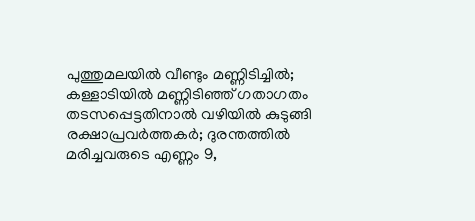പുത്തുമലയില്‍ വീണ്ടും മണ്ണിടിച്ചില്‍; കള്ളാടിയില്‍ മണ്ണിടിഞ്ഞ് ഗതാഗതം തടസപ്പെട്ടതിനാല്‍ വഴിയില്‍ കുടുങ്ങി രക്ഷാപ്രവര്‍ത്തകര്‍; ദുരന്തത്തില്‍ മരിച്ചവരുടെ എണ്ണം 9,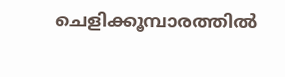ചെളിക്കൂമ്പാരത്തില്‍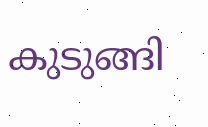കുടുങ്ങി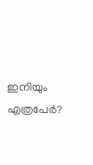ഇനിയും എത്രപേര്‍?